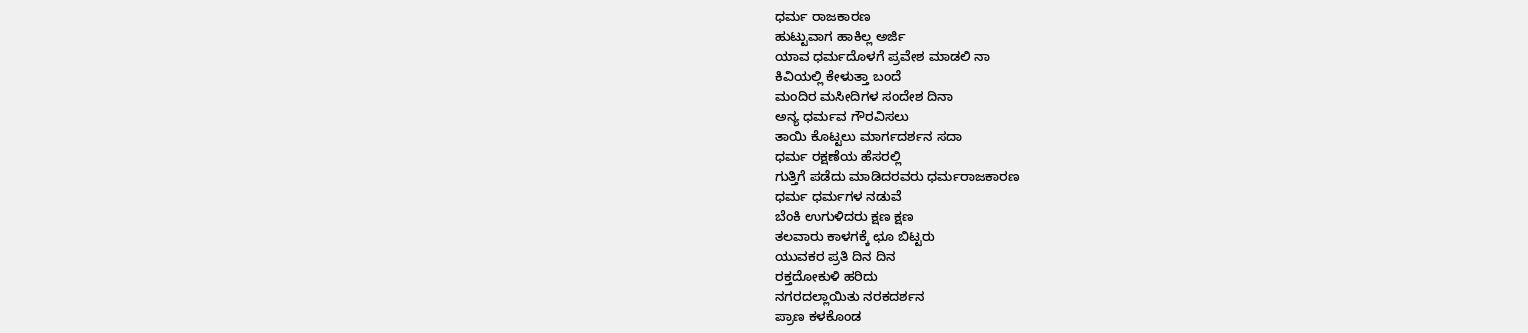ಧರ್ಮ ರಾಜಕಾರಣ
ಹುಟ್ಟುವಾಗ ಹಾಕಿಲ್ಲ ಅರ್ಜಿ
ಯಾವ ಧರ್ಮದೊಳಗೆ ಪ್ರವೇಶ ಮಾಡಲಿ ನಾ
ಕಿವಿಯಲ್ಲಿ ಕೇಳುತ್ತಾ ಬಂದೆ
ಮಂದಿರ ಮಸೀದಿಗಳ ಸಂದೇಶ ದಿನಾ
ಅನ್ಯ ಧರ್ಮವ ಗೌರವಿಸಲು
ತಾಯಿ ಕೊಟ್ಟಲು ಮಾರ್ಗದರ್ಶನ ಸದಾ
ಧರ್ಮ ರಕ್ಷಣೆಯ ಹೆಸರಲ್ಲಿ
ಗುತ್ತಿಗೆ ಪಡೆದು ಮಾಡಿದರವರು ಧರ್ಮರಾಜಕಾರಣ
ಧರ್ಮ ಧರ್ಮಗಳ ನಡುವೆ
ಬೆಂಕಿ ಉಗುಳಿದರು ಕ್ಷಣ ಕ್ಷಣ
ತಲವಾರು ಕಾಳಗಕ್ಕೆ ಛೂ ಬಿಟ್ಟರು
ಯುವಕರ ಪ್ರತಿ ದಿನ ದಿನ
ರಕ್ತದೋಕುಳಿ ಹರಿದು
ನಗರದಲ್ಲಾಯಿತು ನರಕದರ್ಶನ
ಪ್ರಾಣ ಕಳಕೊಂಡ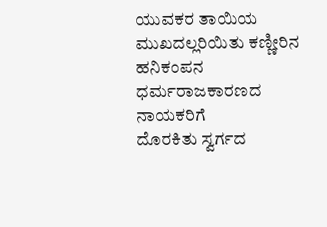ಯುವಕರ ತಾಯಿಯ
ಮುಖದಲ್ಲರಿಯಿತು ಕಣ್ಣೀರಿನ ಹನಿಕಂಪನ
ಧರ್ಮರಾಜಕಾರಣದ ನಾಯಕರಿಗೆ
ದೊರಕಿತು ಸ್ವರ್ಗದ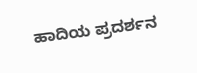ಹಾದಿಯ ಪ್ರದರ್ಶನ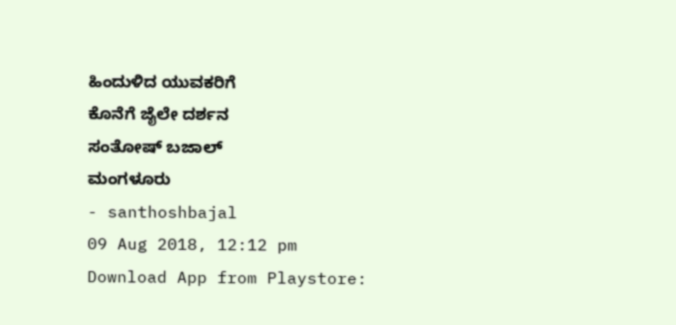ಹಿಂದುಳಿದ ಯುವಕರಿಗೆ
ಕೊನೆಗೆ ಜೈಲೇ ದರ್ಶನ
ಸಂತೋಷ್ ಬಜಾಲ್
ಮಂಗಳೂರು
- santhoshbajal
09 Aug 2018, 12:12 pm
Download App from Playstore: